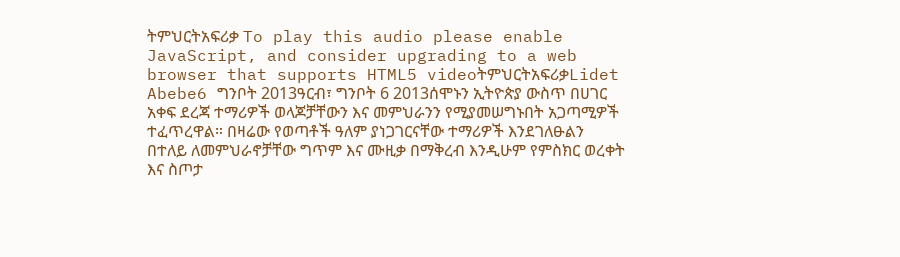ትምህርትአፍሪቃ To play this audio please enable JavaScript, and consider upgrading to a web browser that supports HTML5 videoትምህርትአፍሪቃLidet Abebe6 ግንቦት 2013ዓርብ፣ ግንቦት 6 2013ሰሞኑን ኢትዮጵያ ውስጥ በሀገር አቀፍ ደረጃ ተማሪዎች ወላጆቻቸውን እና መምህራንን የሚያመሠግኑበት አጋጣሚዎች ተፈጥረዋል። በዛሬው የወጣቶች ዓለም ያነጋገርናቸው ተማሪዎች እንደገለፁልን በተለይ ለመምህራኖቻቸው ግጥም እና ሙዚቃ በማቅረብ እንዲሁም የምስክር ወረቀት እና ስጦታ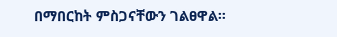በማበርከት ምስጋናቸውን ገልፀዋል።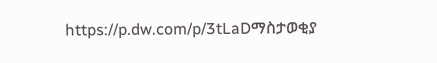https://p.dw.com/p/3tLaDማስታወቂያ